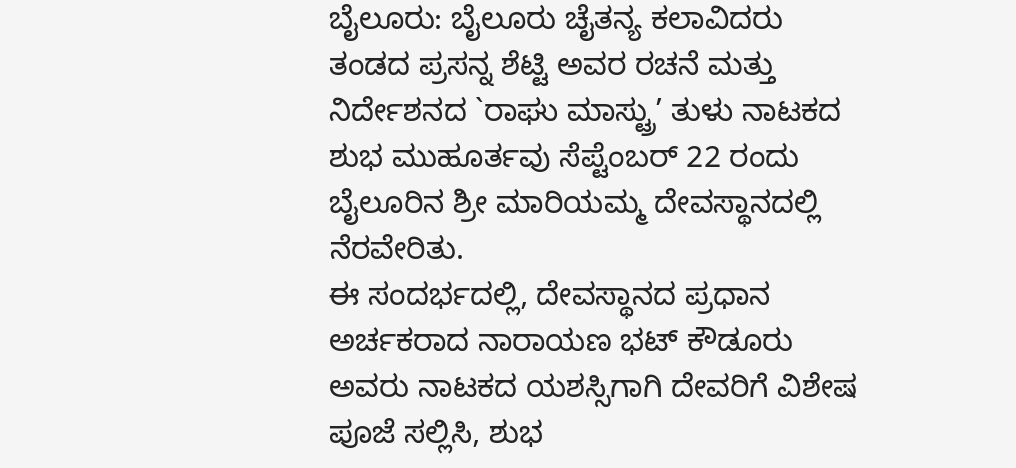ಬೈಲೂರು: ಬೈಲೂರು ಚೈತನ್ಯ ಕಲಾವಿದರು ತಂಡದ ಪ್ರಸನ್ನ ಶೆಟ್ಟಿ ಅವರ ರಚನೆ ಮತ್ತು ನಿರ್ದೇಶನದ `ರಾಘು ಮಾಸ್ಟ್ರು’ ತುಳು ನಾಟಕದ ಶುಭ ಮುಹೂರ್ತವು ಸೆಪ್ಟೆಂಬರ್ 22 ರಂದು ಬೈಲೂರಿನ ಶ್ರೀ ಮಾರಿಯಮ್ಮ ದೇವಸ್ಥಾನದಲ್ಲಿ ನೆರವೇರಿತು.
ಈ ಸಂದರ್ಭದಲ್ಲಿ, ದೇವಸ್ಥಾನದ ಪ್ರಧಾನ ಅರ್ಚಕರಾದ ನಾರಾಯಣ ಭಟ್ ಕೌಡೂರು ಅವರು ನಾಟಕದ ಯಶಸ್ಸಿಗಾಗಿ ದೇವರಿಗೆ ವಿಶೇಷ ಪೂಜೆ ಸಲ್ಲಿಸಿ, ಶುಭ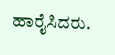ಹಾರೈಸಿದರು.